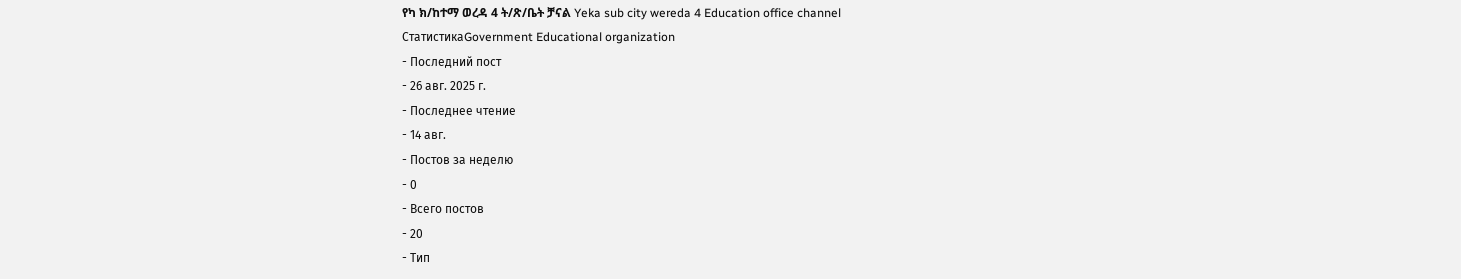የካ ክ/ከተማ ወረዳ 4 ት/ጽ/ቤት ቻናል Yeka sub city wereda 4 Education office channel
СтатистикаGovernment Educational organization
- Последний пост
- 26 авг. 2025 г.
- Последнее чтение
- 14 авг.
- Постов за неделю
- 0
- Всего постов
- 20
- Тип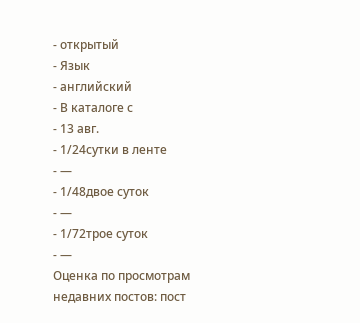- открытый
- Язык
- английский
- В каталоге с
- 13 авг.
- 1/24сутки в ленте
- —
- 1/48двое суток
- —
- 1/72трое суток
- —
Оценка по просмотрам недавних постов: пост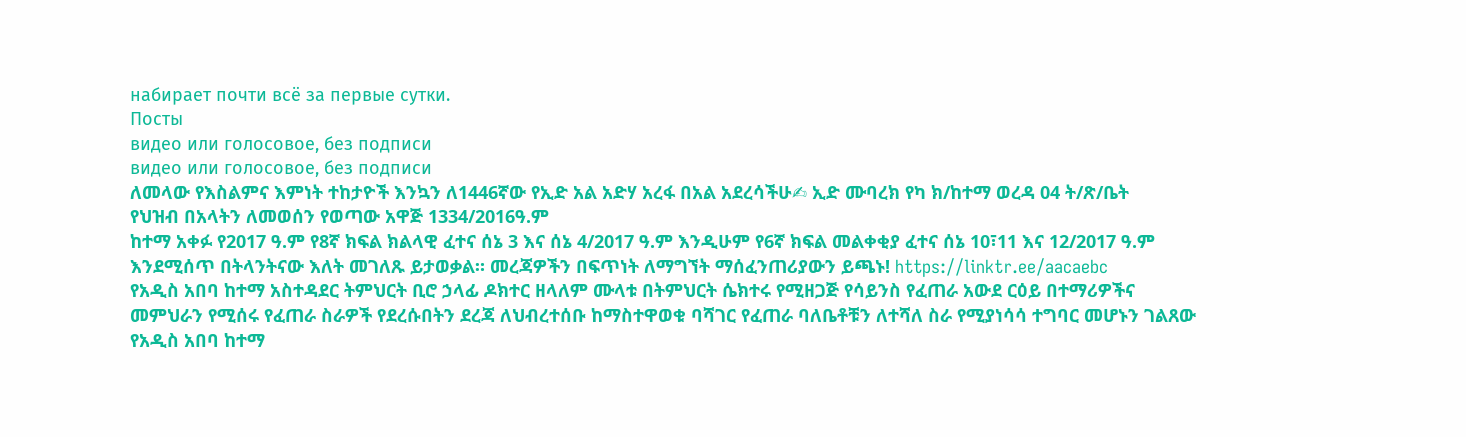набирает почти всё за первые сутки.
Посты
видео или голосовое, без подписи
видео или голосовое, без подписи
ለመላው የእስልምና እምነት ተከታዮች እንኳን ለ1446ኛው የኢድ አል አድሃ አረፋ በአል አደረሳችሁ✍ ኢድ ሙባረክ የካ ክ/ከተማ ወረዳ 04 ት/ጽ/ቤት
የህዝብ በአላትን ለመወሰን የወጣው አዋጅ 1334/2016ዓ.ም
ከተማ አቀፉ የ2017 ዓ.ም የ8ኛ ክፍል ክልላዊ ፈተና ሰኔ 3 እና ሰኔ 4/2017 ዓ.ም እንዲሁም የ6ኛ ክፍል መልቀቂያ ፈተና ሰኔ 10፣11 እና 12/2017 ዓ.ም እንደሚሰጥ በትላንትናው እለት መገለጹ ይታወቃል። መረጃዎችን በፍጥነት ለማግኘት ማሰፈንጠሪያውን ይጫኑ! https://linktr.ee/aacaebc
የአዲስ አበባ ከተማ አስተዳደር ትምህርት ቢሮ ኃላፊ ዶክተር ዘላለም ሙላቱ በትምህርት ሴክተሩ የሚዘጋጅ የሳይንስ የፈጠራ አውደ ርዕይ በተማሪዎችና መምህራን የሚሰሩ የፈጠራ ስራዎች የደረሱበትን ደረጃ ለህብረተሰቡ ከማስተዋወቁ ባሻገር የፈጠራ ባለቤቶቹን ለተሻለ ስራ የሚያነሳሳ ተግባር መሆኑን ገልጸው የአዲስ አበባ ከተማ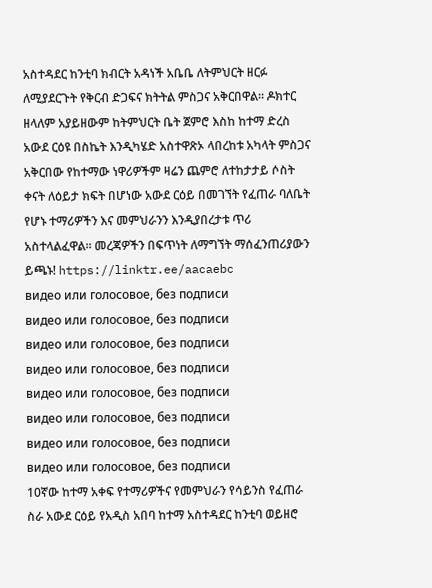አስተዳደር ከንቲባ ክብርት አዳነች አቤቤ ለትምህርት ዘርፉ ለሚያደርጉት የቅርብ ድጋፍና ክትትል ምስጋና አቅርበዋል። ዶክተር ዘላለም አያይዘውም ከትምህርት ቤት ጀምሮ እስከ ከተማ ድረስ አውደ ርዕዩ በስኬት እንዲካሄድ አስተዋጽኦ ላበረከቱ አካላት ምስጋና አቅርበው የከተማው ነዋሪዎችም ዛሬን ጨምሮ ለተከታታይ ሶስት ቀናት ለዕይታ ክፍት በሆነው አውደ ርዕይ በመገኘት የፈጠራ ባለቤት የሆኑ ተማሪዎችን እና መምህራንን እንዲያበረታቱ ጥሪ አስተላልፈዋል። መረጃዎችን በፍጥነት ለማግኘት ማሰፈንጠሪያውን ይጫኑ! https://linktr.ee/aacaebc
видео или голосовое, без подписи
видео или голосовое, без подписи
видео или голосовое, без подписи
видео или голосовое, без подписи
видео или голосовое, без подписи
видео или голосовое, без подписи
видео или голосовое, без подписи
видео или голосовое, без подписи
10ኛው ከተማ አቀፍ የተማሪዎችና የመምህራን የሳይንስ የፈጠራ ስራ አውደ ርዕይ የአዲስ አበባ ከተማ አስተዳደር ከንቲባ ወይዘሮ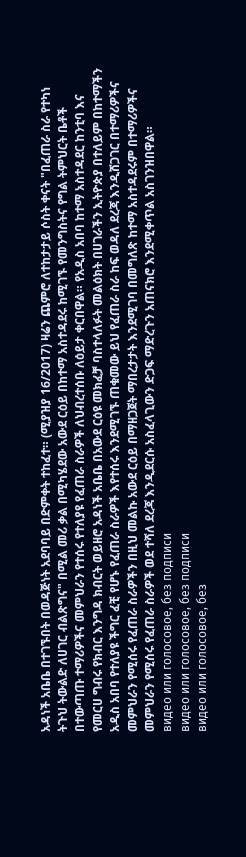አዳነች አቤቤ በተገኙበት በወዳጅነት አደባባይ በድምቀት ተከፈተ። (ሚያዝያ 16/2017) ዛሬን ጨምሮ ለተከታታይ ሶስት ቀናት "በፈጠራ ስራ የተካነ ትጉህ ትውልድ ለሀገር ብልጽግና" በሚል መሪ ቃል በሚካሄደው አውደ ርዕይ በከተማ አስተዳደሩ ከሚገኙ የመንግስትና የግል ትምህርት ቤቶች በተውጣጡ ተማሪዎችና መምህራን የተሰሩ የተለያዩ የፈጠራ ስራዎች ለህብረተሰቡ ለዕይታ ቀርበዋል። የአዲስ አበባ ከተማ አስተዳደር ከንቲባ እና የመርሀ ግብሩ የክብር እንግዳ ክብርት ወይዘሮ አዳነች አቤቤ በአውደ ርዕዩ መክፈቻ ባስተላለፉት መልዕክት በሀገራችን ኢትዮጵያ በተለይም በከተማችን አዲስ አበባ የተለያዩ ችግር ፈቺ የሆኑ የፈጠራ ስራዎች እየተሰሩ እንደሚገኙ ጠቁመው ይህ የፈጠራ ስራ ከፍ ወዳለ ደረጃ እንዲሸጋገር በተማሪዎችና መምህራን የሚሰሩ የፈጠራ ስራዎችን በዚህ መልኩ አውደ ርዕይ በማዘጋጀት ማበረታታት እንደሚገባ በመግለጽ ከተማ አስተዳደሩም በተማሪዎችና መምህራን የሚሰሩ የፈጠራ ስራዎች ወደ ተሻለ ደረጃ እንዲደርሱ አስፈላጊውን ድጋፍ ማድረጉን አጠናክሮ እንደሚቀጥል አስገንዝበዋል።
видео или голосовое, без подписи
видео или голосовое, без подписи
видео или голосовое, без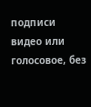подписи
видео или голосовое, без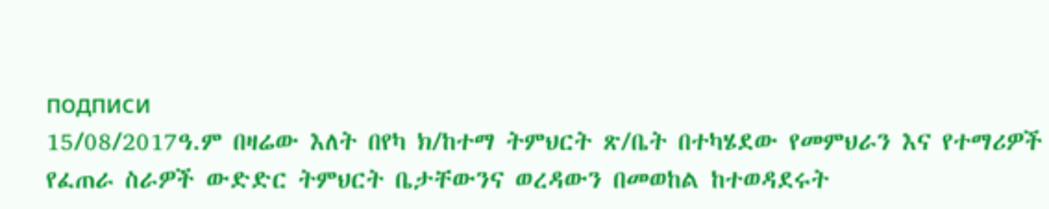подписи
15/08/2017ዓ.ም በዛሬው እለት በየካ ክ/ከተማ ትምህርት ጽ/ቤት በተካሄደው የመምህራን እና የተማሪዎች የፈጠራ ስራዎች ውድድር ትምህርት ቤታቸውንና ወረዳውን በመወከል ከተወዳደሩት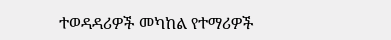ተወዳዳሪዎች መካከል የተማሪዎች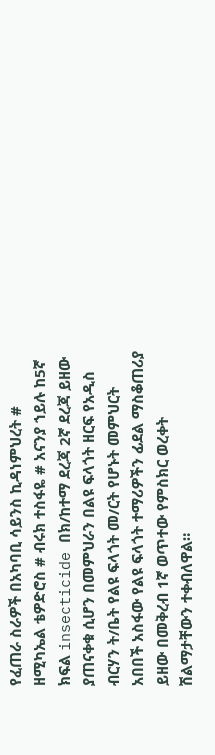የፈጠራ ስራዎች በአካባቢ ሳይንስ ኪዳነምህረት # ዘሚካኤል ቴዎድሮስ # ብሩክ ተስፋዬ # አናንያ ኀይሉ ከ5ኛ ክፍል insecticide በክ/ከተማ ደረጃ 2ኛ ደረጃ ይዘው ያጠናቀቁ ሲሆን በመምህራን በልዩ ፍላጎት ዘርፍ የአዲስ ብርሃን ት/ቤት የልዩ ፍላጎት መ/ርት የሆኑት መምህርት አበበች አስፋው የልዩ ፍላጎት ተማሪዎችን ፊደል ማስቆጠሪያ ይዘው በመቅረብ 1ኛ ወጥተው የምስክር ወረቀት ሽልማታቸውን ተቀብለዋል።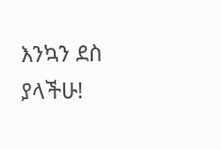እንኳን ደስ ያላችሁ!